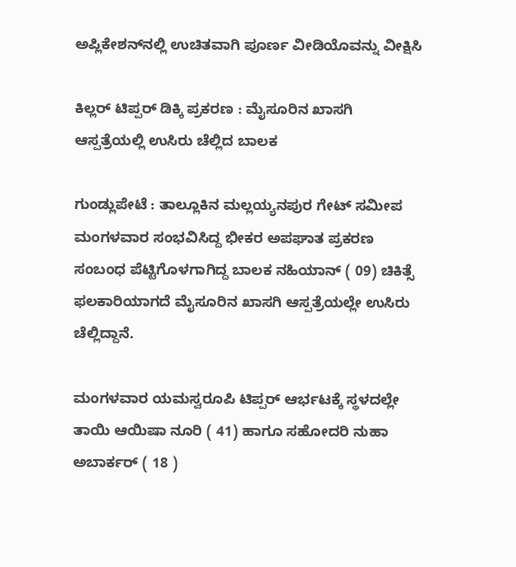ಅಪ್ಲಿಕೇಶನ್‌ನಲ್ಲಿ ಉಚಿತವಾಗಿ ಪೂರ್ಣ ವೀಡಿಯೊವನ್ನು ವೀಕ್ಷಿಸಿ

ಕಿಲ್ಲರ್ ಟಿಪ್ಪರ್ ಡಿಕ್ಕಿ ಪ್ರಕರಣ : ಮೈಸೂರಿನ ಖಾಸಗಿ ಆಸ್ಪತ್ರೆಯಲ್ಲಿ ಉಸಿರು ಚೆಲ್ಲಿದ ಬಾಲಕ

ಗುಂಡ್ಲುಪೇಟೆ : ತಾಲ್ಲೂಕಿನ ಮಲ್ಲಯ್ಯನಪುರ ಗೇಟ್ ಸಮೀಪ ಮಂಗಳವಾರ ಸಂಭವಿಸಿದ್ದ ಭೀಕರ ಅಪಘಾತ ಪ್ರಕರಣ ಸಂಬಂಧ ಪೆಟ್ಟಿಗೊಳಗಾಗಿದ್ದ ಬಾಲಕ ನಹಿಯಾನ್ ( 09) ಚಿಕಿತ್ಸೆ ಫಲಕಾರಿಯಾಗದೆ ಮೈಸೂರಿನ ಖಾಸಗಿ ಆಸ್ಪತ್ರೆಯಲ್ಲೇ ಉಸಿರು ಚೆಲ್ಲಿದ್ದಾನೆ.

ಮಂಗಳವಾರ ಯಮಸ್ವರೂಪಿ ಟಿಪ್ಪರ್ ಆರ್ಭಟಕ್ಕೆ ಸ್ಥಳದಲ್ಲೇ ತಾಯಿ ಆಯಿಷಾ ನೂರಿ ( 41) ಹಾಗೂ ಸಹೋದರಿ ನುಹಾ ಅಬಾರ್ಕರ್ ( 18 )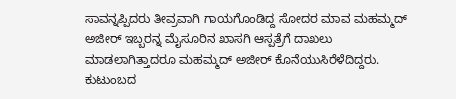ಸಾವನ್ನಪ್ಪಿದರು ತೀವ್ರವಾಗಿ ಗಾಯಗೊಂಡಿದ್ದ ಸೋದರ ಮಾವ ಮಹಮ್ಮದ್ ಅಜೀರ್ ಇಬ್ಬರನ್ನ ಮೈಸೂರಿನ ಖಾಸಗಿ ಆಸ್ಪತ್ರೆಗೆ ದಾಖಲು ಮಾಡಲಾಗಿತ್ತಾದರೂ ಮಹಮ್ಮದ್ ಅಜೀರ್ ಕೊನೆಯುಸಿರೆಳೆದಿದ್ದರು. ಕುಟುಂಬದ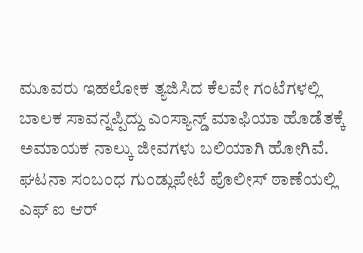ಮೂವರು ಇಹಲೋಕ ತ್ಯಜಿಸಿದ ಕೆಲವೇ ಗಂಟೆಗಳಲ್ಲಿ ಬಾಲಕ ಸಾವನ್ನಪ್ಪಿದ್ದು ಎಂಸ್ಯಾನ್ಡ್ ಮಾಫಿಯಾ ಹೊಡೆತಕ್ಕೆ ಅಮಾಯಕ ನಾಲ್ಕು ಜೀವಗಳು ಬಲಿಯಾಗಿ ಹೋಗಿವೆ. ಘಟನಾ ಸಂಬಂಧ ಗುಂಡ್ಲುಪೇಟೆ ಪೊಲೀಸ್ ಠಾಣೆಯಲ್ಲಿ ಎಫ್ ಐ ಆರ್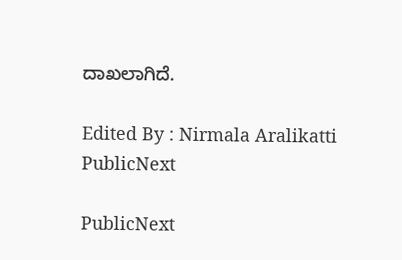ದಾಖಲಾಗಿದೆ.

Edited By : Nirmala Aralikatti
PublicNext

PublicNext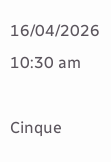16/04/2026 10:30 am

Cinque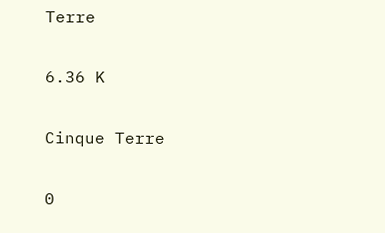Terre

6.36 K

Cinque Terre

0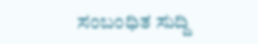ಸಂಬಂಧಿತ ಸುದ್ದಿ